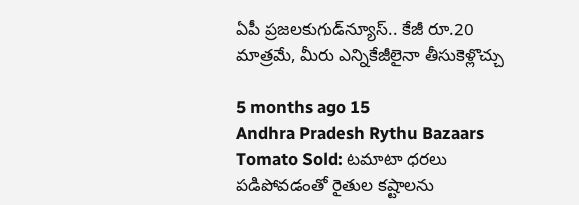ఏపీ ప్రజలకుగుడ్‌న్యూస్.. కేజీ రూ.20 మాత్రమే, మీరు ఎన్నికేజీలైనా తీసుకెళ్లొచ్చు

5 months ago 15
Andhra Pradesh Rythu Bazaars Tomato Sold: టమాటా ధరలు పడిపోవడంతో రైతుల కష్టాలను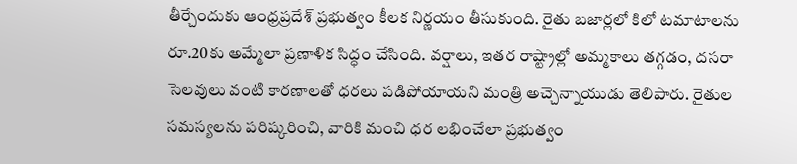తీర్చేందుకు ఆంధ్రప్రదేశ్ ప్రభుత్వం కీలక నిర్ణయం తీసుకుంది. రైతు బజార్లలో కిలో టమాటాలను రూ.20కు అమ్మేలా ప్రణాళిక సిద్ధం చేసింది. వర్షాలు, ఇతర రాష్ట్రాల్లో అమ్మకాలు తగ్గడం, దసరా సెలవులు వంటి కారణాలతో ధరలు పడిపోయాయని మంత్రి అచ్చెన్నాయుడు తెలిపారు. రైతుల సమస్యలను పరిష్కరించి, వారికి మంచి ధర లభించేలా ప్రభుత్వం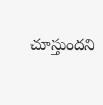చూస్తుందని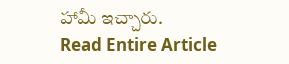హామీ ఇచ్చారు.
Read Entire Article